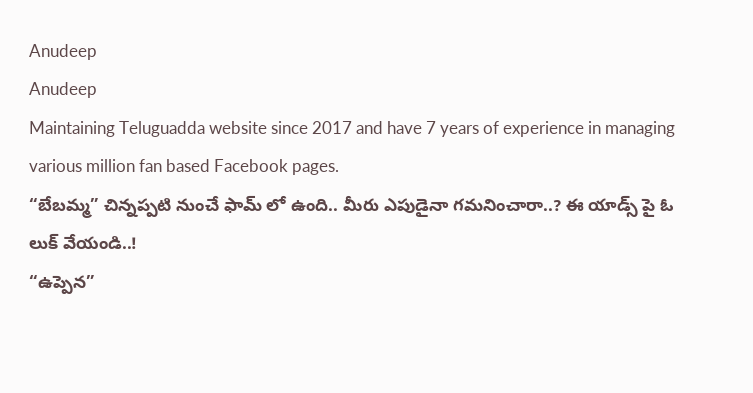Anudeep
Anudeep
Maintaining Teluguadda website since 2017 and have 7 years of experience in managing various million fan based Facebook pages.
“బేబమ్మ” చిన్నప్పటి నుంచే ఫామ్ లో ఉంది.. మీరు ఎపుడైనా గమనించారా..? ఈ యాడ్స్ పై ఓ లుక్ వేయండి..!
“ఉప్పెన”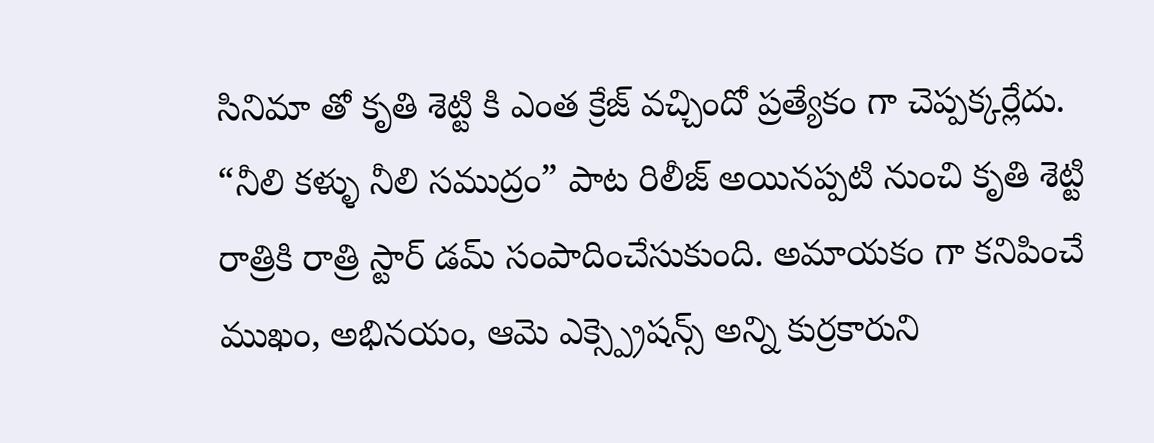సినిమా తో కృతి శెట్టి కి ఎంత క్రేజ్ వచ్చిందో ప్రత్యేకం గా చెప్పక్కర్లేదు. “నీలి కళ్ళు నీలి సముద్రం” పాట రిలీజ్ అయినప్పటి నుంచి కృతి శెట్టి రాత్రికి రాత్రి స్టార్ డమ్ సంపాదించేసుకుంది. అమాయకం గా కనిపించే ముఖం, అభినయం, ఆమె ఎక్స్ప్రెషన్స్ అన్ని కుర్రకారుని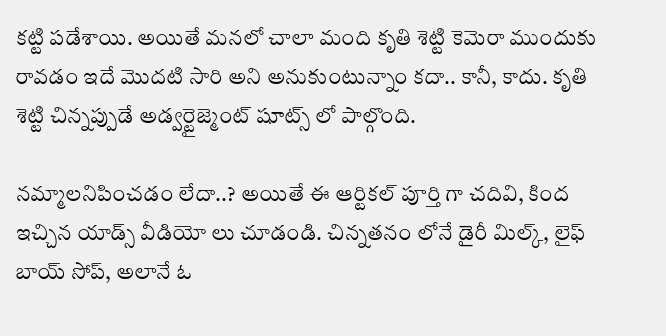కట్టి పడేశాయి. అయితే మనలో చాలా మంది కృతి శెట్టి కెమెరా ముందుకు రావడం ఇదే మొదటి సారి అని అనుకుంటున్నాం కదా.. కానీ, కాదు. కృతి శెట్టి చిన్నప్పుడే అడ్వర్టైజ్మెంట్ షూట్స్ లో పాల్గొంది.

నమ్మాలనిపించడం లేదా..? అయితే ఈ ఆర్టికల్ పూర్తి గా చదివి, కింద ఇచ్చిన యాడ్స్ వీడియో లు చూడండి. చిన్నతనం లోనే డైరీ మిల్క్, లైఫ్ బాయ్ సోప్, అలానే ఓ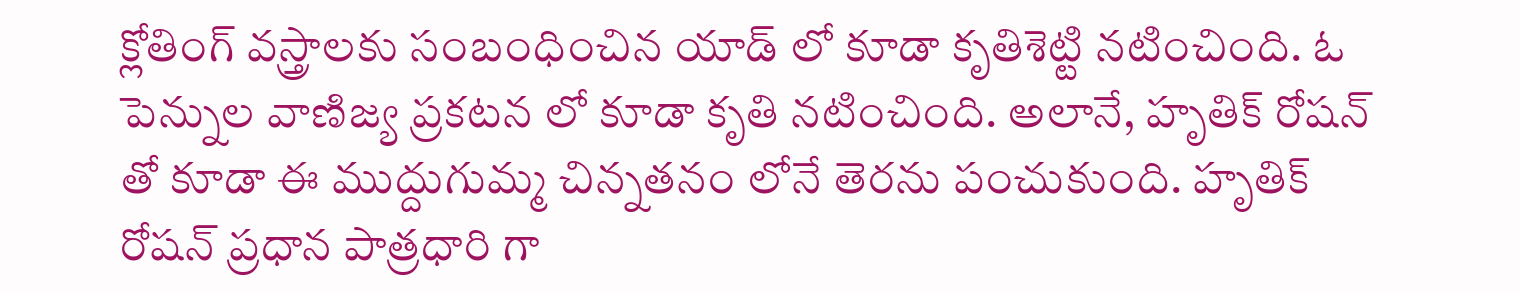క్లోతింగ్ వస్త్రాలకు సంబంధించిన యాడ్ లో కూడా కృతిశెట్టి నటించింది. ఓ పెన్నుల వాణిజ్య ప్రకటన లో కూడా కృతి నటించింది. అలానే, హృతిక్ రోషన్ తో కూడా ఈ ముద్దుగుమ్మ చిన్నతనం లోనే తెరను పంచుకుంది. హృతిక్ రోషన్ ప్రధాన పాత్రధారి గా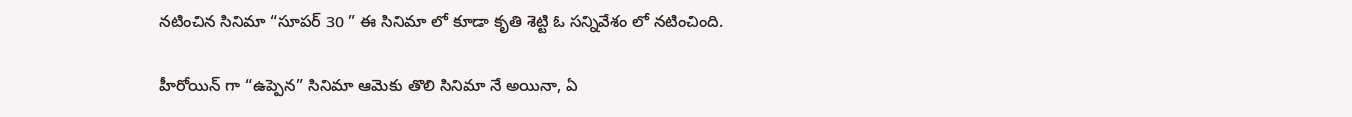నటించిన సినిమా “సూపర్ 30 ” ఈ సినిమా లో కూడా కృతి శెట్టి ఓ సన్నివేశం లో నటించింది.

హీరోయిన్ గా “ఉప్పెన” సినిమా ఆమెకు తొలి సినిమా నే అయినా, ఏ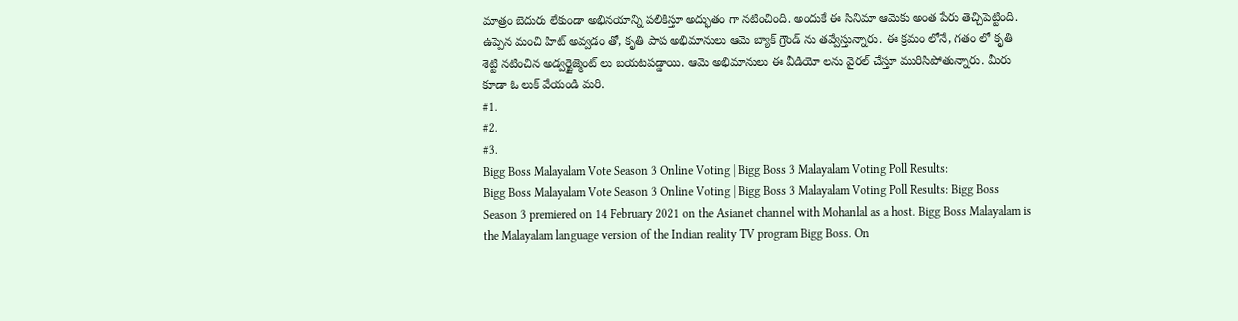మాత్రం బెదురు లేకుండా అభినయాన్ని పలికిస్తూ అద్భుతం గా నటించింది. అందుకే ఈ సినిమా ఆమెకు అంత పేరు తెచ్చిపెట్టింది. ఉప్పెన మంచి హిట్ అవ్వడం తో, కృతి పాప అభిమానులు ఆమె బ్యాక్ గ్రౌండ్ ను తవ్వేస్తున్నారు. ఈ క్రమం లోనే, గతం లో కృతి శెట్టి నటించిన అడ్వర్టైజ్మెంట్ లు బయటపడ్డాయి. ఆమె అభిమానులు ఈ వీడియో లను వైరల్ చేస్తూ మురిసిపోతున్నారు. మీరు కూడా ఓ లుక్ వేయండి మరి.
#1.
#2.
#3.
Bigg Boss Malayalam Vote Season 3 Online Voting | Bigg Boss 3 Malayalam Voting Poll Results:
Bigg Boss Malayalam Vote Season 3 Online Voting | Bigg Boss 3 Malayalam Voting Poll Results: Bigg Boss Season 3 premiered on 14 February 2021 on the Asianet channel with Mohanlal as a host. Bigg Boss Malayalam is the Malayalam language version of the Indian reality TV program Bigg Boss. On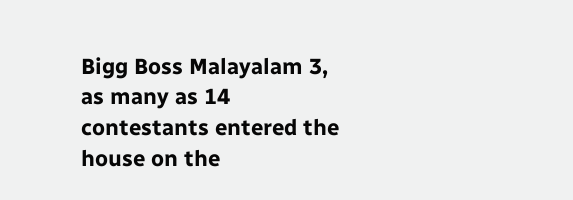Bigg Boss Malayalam 3, as many as 14 contestants entered the house on the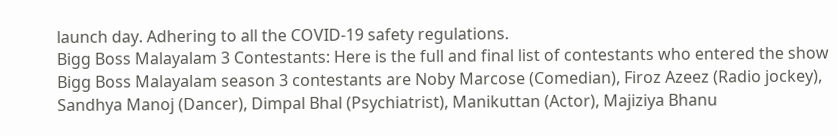launch day. Adhering to all the COVID-19 safety regulations.
Bigg Boss Malayalam 3 Contestants: Here is the full and final list of contestants who entered the show
Bigg Boss Malayalam season 3 contestants are Noby Marcose (Comedian), Firoz Azeez (Radio jockey), Sandhya Manoj (Dancer), Dimpal Bhal (Psychiatrist), Manikuttan (Actor), Majiziya Bhanu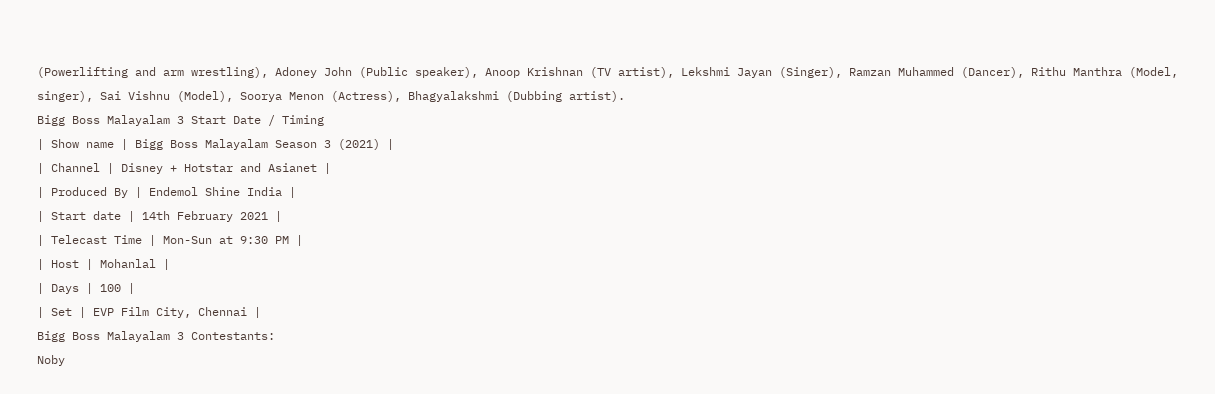(Powerlifting and arm wrestling), Adoney John (Public speaker), Anoop Krishnan (TV artist), Lekshmi Jayan (Singer), Ramzan Muhammed (Dancer), Rithu Manthra (Model, singer), Sai Vishnu (Model), Soorya Menon (Actress), Bhagyalakshmi (Dubbing artist).
Bigg Boss Malayalam 3 Start Date / Timing
| Show name | Bigg Boss Malayalam Season 3 (2021) |
| Channel | Disney + Hotstar and Asianet |
| Produced By | Endemol Shine India |
| Start date | 14th February 2021 |
| Telecast Time | Mon-Sun at 9:30 PM |
| Host | Mohanlal |
| Days | 100 |
| Set | EVP Film City, Chennai |
Bigg Boss Malayalam 3 Contestants:
Noby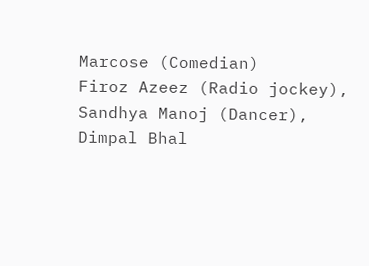Marcose (Comedian)
Firoz Azeez (Radio jockey),
Sandhya Manoj (Dancer),
Dimpal Bhal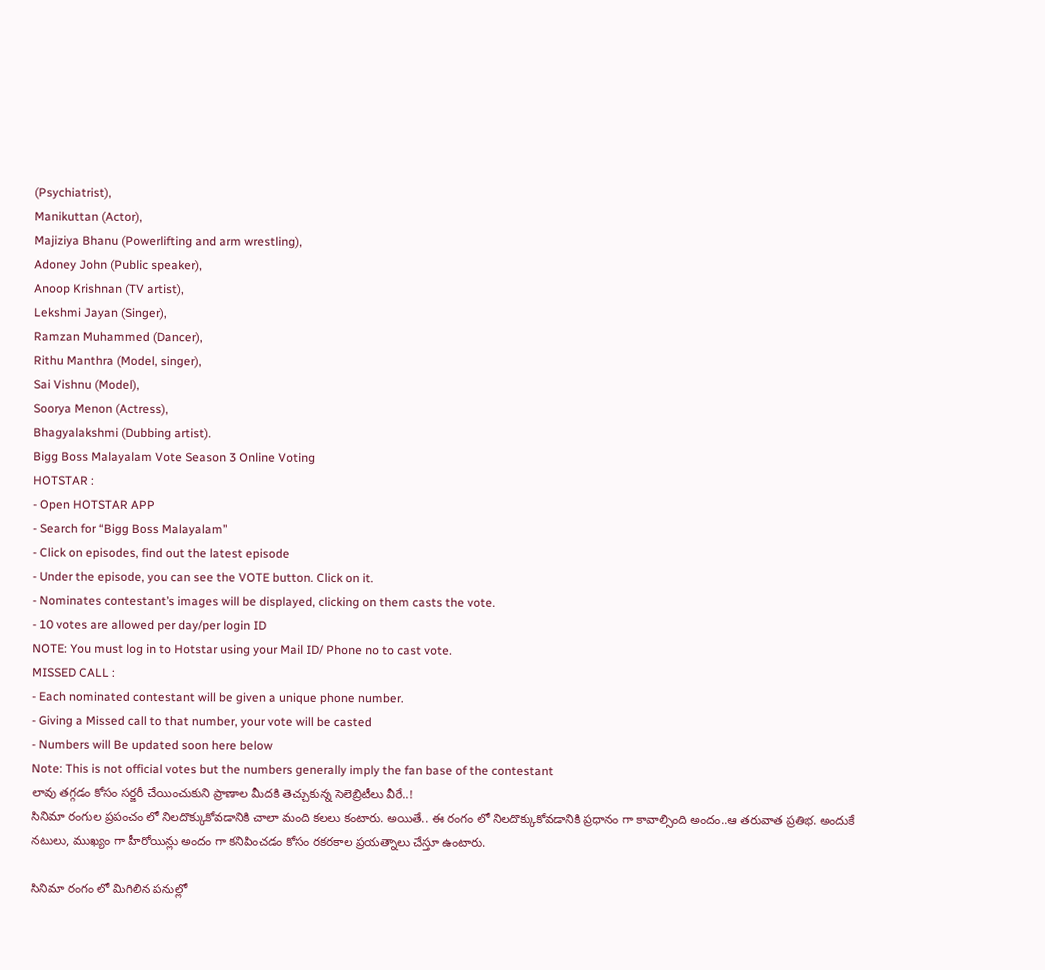(Psychiatrist),
Manikuttan (Actor),
Majiziya Bhanu (Powerlifting and arm wrestling),
Adoney John (Public speaker),
Anoop Krishnan (TV artist),
Lekshmi Jayan (Singer),
Ramzan Muhammed (Dancer),
Rithu Manthra (Model, singer),
Sai Vishnu (Model),
Soorya Menon (Actress),
Bhagyalakshmi (Dubbing artist).
Bigg Boss Malayalam Vote Season 3 Online Voting
HOTSTAR :
- Open HOTSTAR APP
- Search for “Bigg Boss Malayalam”
- Click on episodes, find out the latest episode
- Under the episode, you can see the VOTE button. Click on it.
- Nominates contestant’s images will be displayed, clicking on them casts the vote.
- 10 votes are allowed per day/per login ID
NOTE: You must log in to Hotstar using your Mail ID/ Phone no to cast vote.
MISSED CALL :
- Each nominated contestant will be given a unique phone number.
- Giving a Missed call to that number, your vote will be casted
- Numbers will Be updated soon here below
Note: This is not official votes but the numbers generally imply the fan base of the contestant
లావు తగ్గడం కోసం సర్జరీ చేయించుకుని ప్రాణాల మీదకి తెచ్చుకున్న సెలెబ్రిటీలు వీరే..!
సినిమా రంగుల ప్రపంచం లో నిలదొక్కుకోవడానికి చాలా మంది కలలు కంటారు. అయితే.. ఈ రంగం లో నిలదొక్కుకోవడానికి ప్రధానం గా కావాల్సింది అందం..ఆ తరువాత ప్రతిభ. అందుకే నటులు, ముఖ్యం గా హీరోయిన్లు అందం గా కనిపించడం కోసం రకరకాల ప్రయత్నాలు చేస్తూ ఉంటారు.

సినిమా రంగం లో మిగిలిన పనుల్లో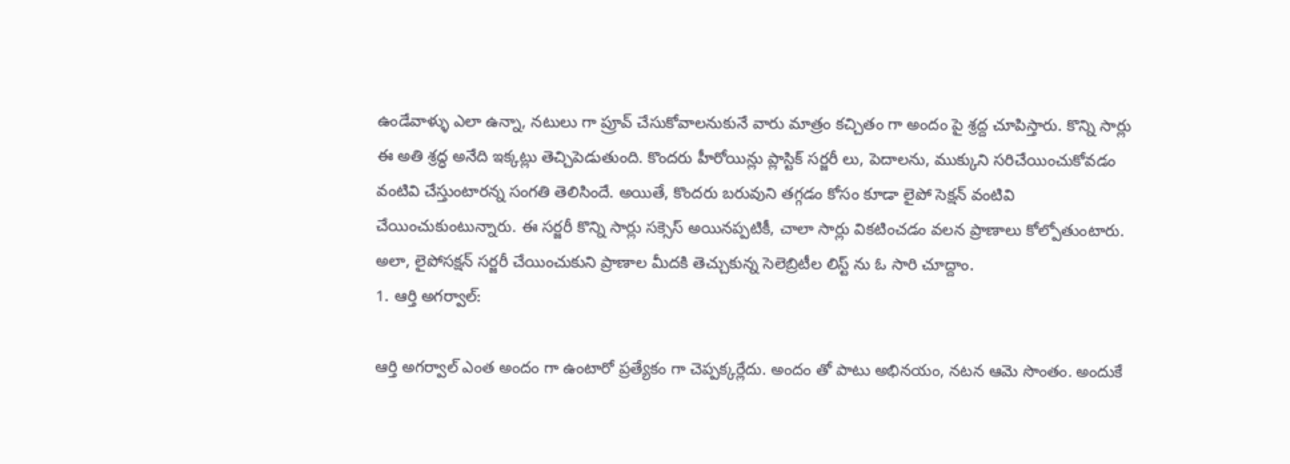ఉండేవాళ్ళు ఎలా ఉన్నా, నటులు గా ప్రూవ్ చేసుకోవాలనుకునే వారు మాత్రం కచ్చితం గా అందం పై శ్రద్ద చూపిస్తారు. కొన్ని సార్లు ఈ అతి శ్రద్ధ అనేది ఇక్కట్లు తెచ్చిపెడుతుంది. కొందరు హీరోయిన్లు ప్లాస్టిక్ సర్జరీ లు, పెదాలను, ముక్కుని సరిచేయించుకోవడం వంటివి చేస్తుంటారన్న సంగతి తెలిసిందే. అయితే, కొందరు బరువుని తగ్గడం కోసం కూడా లైపో సెక్షన్ వంటివి చేయించుకుంటున్నారు. ఈ సర్జరీ కొన్ని సార్లు సక్సెస్ అయినప్పటికీ, చాలా సార్లు వికటించడం వలన ప్రాణాలు కోల్పోతుంటారు. అలా, లైపోసక్షన్ సర్జరీ చేయించుకుని ప్రాణాల మీదకి తెచ్చుకున్న సెలెబ్రిటీల లిస్ట్ ను ఓ సారి చూద్దాం.
1. ఆర్తి అగర్వాల్:

ఆర్తి అగర్వాల్ ఎంత అందం గా ఉంటారో ప్రత్యేకం గా చెప్పక్కర్లేదు. అందం తో పాటు అభినయం, నటన ఆమె సొంతం. అందుకే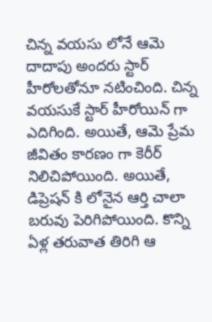చిన్న వయసు లోనే ఆమె దాదాపు అందరు స్టార్ హీరోలతోనూ నటించింది. చిన్న వయసుకే స్టార్ హీరోయిన్ గా ఎదిగింది. అయితే, ఆమె ప్రేమ జీవితం కారణం గా కెరీర్ నిలిచిపోయింది. అయితే, డిప్రెషన్ కి లోనైన ఆర్తి చాలా బరువు పెరిగిపోయింది. కొన్ని ఏళ్ల తరువాత తిరిగి ఆ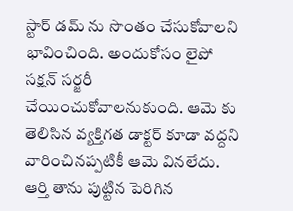స్టార్ డమ్ ను సొంతం చేసుకోవాలని భావించింది. అందుకోసం లైపో సక్షన్ సర్జరీ చేయించుకోవాలనుకుంది. ఆమె కు తెలిసిన వ్యక్తిగత డాక్టర్ కూడా వద్దని వారించినప్పటికీ ఆమె వినలేదు. ఆర్తి తాను పుట్టిన పెరిగిన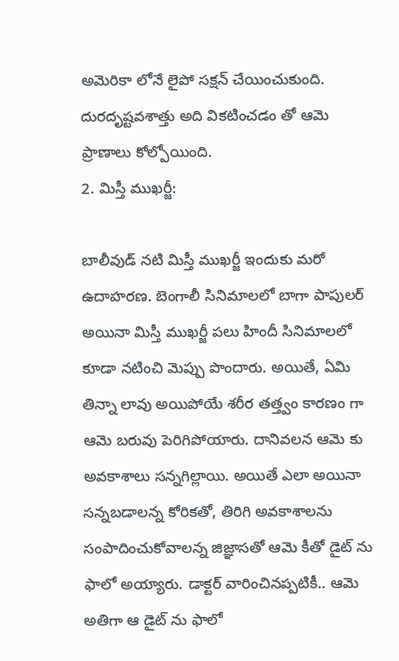అమెరికా లోనే లైపో సక్షన్ చేయించుకుంది. దురదృష్టవశాత్తు అది వికటించడం తో ఆమె ప్రాణాలు కోల్పోయింది.
2. మిస్తీ ముఖర్జీ:

బాలీవుడ్ నటి మిస్తీ ముఖర్జీ ఇందుకు మరో ఉదాహరణ. బెంగాలీ సినిమాలలో బాగా పాపులర్ అయినా మిస్తీ ముఖర్జీ పలు హిందీ సినిమాలలో కూడా నటించి మెప్పు పొందారు. అయితే, ఏమి తిన్నా లావు అయిపోయే శరీర తత్త్వం కారణం గా ఆమె బరువు పెరిగిపోయారు. దానివలన ఆమె కు అవకాశాలు సన్నగిల్లాయి. అయితే ఎలా అయినా సన్నబడాలన్న కోరికతో, తిరిగి అవకాశాలను సంపాదించుకోవాలన్న జిజ్ఞాసతో ఆమె కీతో డైట్ ను ఫాలో అయ్యారు. డాక్టర్ వారించినప్పటికీ.. ఆమె అతిగా ఆ డైట్ ను ఫాలో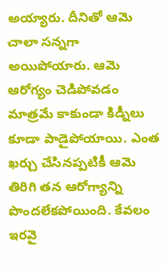అయ్యారు. దీనితో ఆమె చాలా సన్నగా అయిపోయారు. ఆమె ఆరోగ్యం చెడిపోవడం మాత్రమే కాకుండా కిడ్నీలు కూడా పాడైపోయాయి. ఎంత ఖర్చు చేసినప్పటికీ ఆమె తిరిగి తన ఆరోగ్యాన్ని పొందలేకపోయింది. కేవలం ఇరవై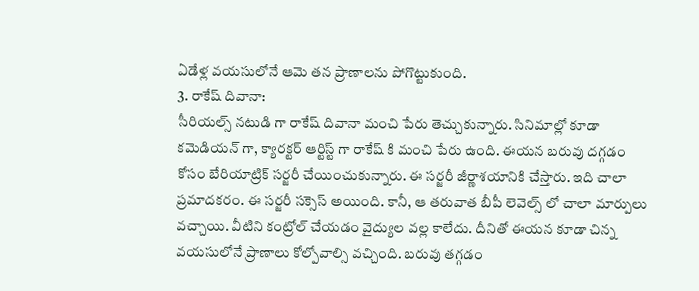ఏడేళ్ల వయసులోనే ఆమె తన ప్రాణాలను పోగొట్టుకుంది.
3. రాకేష్ దివానా:
సీరియల్స్ నటుడి గా రాకేష్ దివానా మంచి పేరు తెచ్చుకున్నారు. సినిమాల్లో కూడా కమెడియన్ గా, క్యారక్టర్ ఆర్టిస్ట్ గా రాకేష్ కి మంచి పేరు ఉంది. ఈయన బరువు దగ్గడం కోసం బేరియాట్రిక్ సర్జరీ చేయించుకున్నారు. ఈ సర్జరీ జీర్ణాశయానికి చేస్తారు. ఇది చాలా ప్రమాదకరం. ఈ సర్జరీ సక్సెస్ అయింది. కానీ, ఆ తరువాత బీపీ లెవెల్స్ లో చాలా మార్పులు వచ్చాయి. వీటిని కంట్రోల్ చేయడం వైద్యుల వల్ల కాలేదు. దీనితో ఈయన కూడా చిన్న వయసులోనే ప్రాణాలు కోల్పోవాల్సి వచ్చింది. బరువు తగ్గడం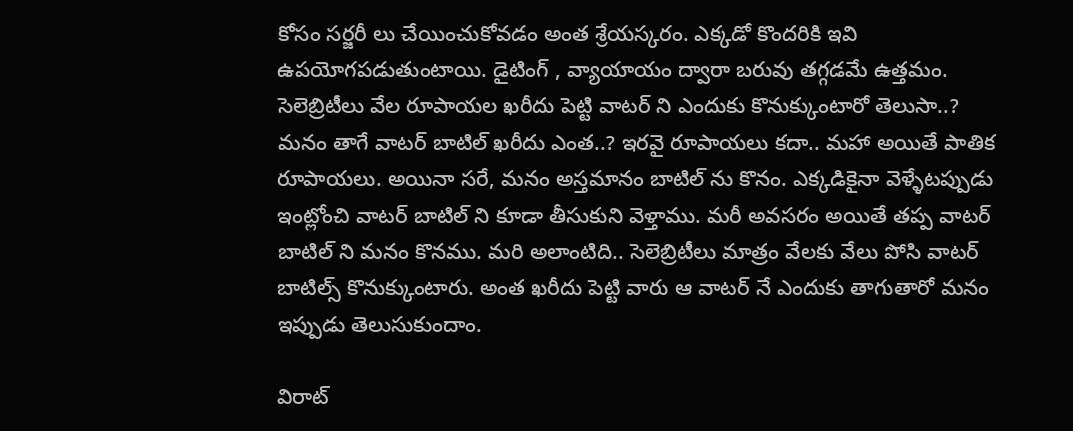కోసం సర్జరీ లు చేయించుకోవడం అంత శ్రేయస్కరం. ఎక్కడో కొందరికి ఇవి ఉపయోగపడుతుంటాయి. డైటింగ్ , వ్యాయాయం ద్వారా బరువు తగ్గడమే ఉత్తమం.
సెలెబ్రిటీలు వేల రూపాయల ఖరీదు పెట్టి వాటర్ ని ఎందుకు కొనుక్కుంటారో తెలుసా..?
మనం తాగే వాటర్ బాటిల్ ఖరీదు ఎంత..? ఇరవై రూపాయలు కదా.. మహా అయితే పాతిక రూపాయలు. అయినా సరే, మనం అస్తమానం బాటిల్ ను కొనం. ఎక్కడికైనా వెళ్ళేటప్పుడు ఇంట్లోంచి వాటర్ బాటిల్ ని కూడా తీసుకుని వెళ్తాము. మరీ అవసరం అయితే తప్ప వాటర్ బాటిల్ ని మనం కొనము. మరి అలాంటిది.. సెలెబ్రిటీలు మాత్రం వేలకు వేలు పోసి వాటర్ బాటిల్స్ కొనుక్కుంటారు. అంత ఖరీదు పెట్టి వారు ఆ వాటర్ నే ఎందుకు తాగుతారో మనం ఇప్పుడు తెలుసుకుందాం.

విరాట్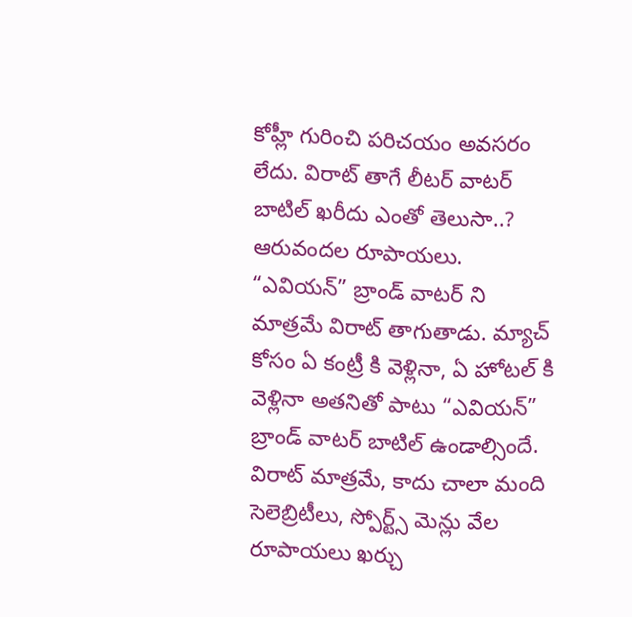కోహ్లీ గురించి పరిచయం అవసరం లేదు. విరాట్ తాగే లీటర్ వాటర్ బాటిల్ ఖరీదు ఎంతో తెలుసా..? ఆరువందల రూపాయలు. “ఎవియన్” బ్రాండ్ వాటర్ ని మాత్రమే విరాట్ తాగుతాడు. మ్యాచ్ కోసం ఏ కంట్రీ కి వెళ్లినా, ఏ హోటల్ కి వెళ్లినా అతనితో పాటు “ఎవియన్” బ్రాండ్ వాటర్ బాటిల్ ఉండాల్సిందే. విరాట్ మాత్రమే, కాదు చాలా మంది సెలెబ్రిటీలు, స్పోర్ట్స్ మెన్లు వేల రూపాయలు ఖర్చు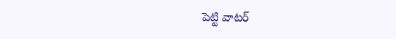పెట్టి వాటర్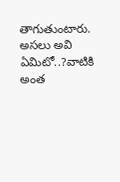తాగుతుంటారు. అసలు అవి ఏమిటో..?వాటికి అంత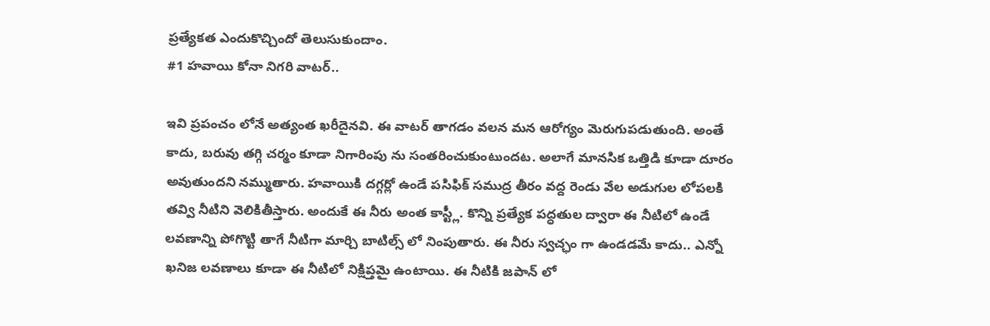ప్రత్యేకత ఎందుకొచ్చిందో తెలుసుకుందాం.
#1 హవాయి కోనా నిగరి వాటర్..

ఇవి ప్రపంచం లోనే అత్యంత ఖరీదైనవి. ఈ వాటర్ తాగడం వలన మన ఆరోగ్యం మెరుగుపడుతుంది. అంతే కాదు, బరువు తగ్గి చర్మం కూడా నిగారింపు ను సంతరించుకుంటుందట. అలాగే మానసిక ఒత్తిడి కూడా దూరం అవుతుందని నమ్ముతారు. హవాయికి దగ్గర్లో ఉండే పసిఫిక్ సముద్ర తీరం వద్ద రెండు వేల అడుగుల లోపలకి తవ్వి నీటిని వెలికితీస్తారు. అందుకే ఈ నీరు అంత కాస్ట్లీ. కొన్ని ప్రత్యేక పద్ధతుల ద్వారా ఈ నీటిలో ఉండే లవణాన్ని పోగొట్టి తాగే నీటిగా మార్చి బాటిల్స్ లో నింపుతారు. ఈ నీరు స్వచ్ఛం గా ఉండడమే కాదు.. ఎన్నో ఖనిజ లవణాలు కూడా ఈ నీటిలో నిక్షిప్తమై ఉంటాయి. ఈ నీటికి జపాన్ లో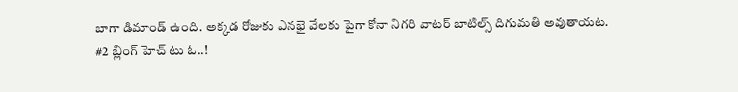బాగా డిమాండ్ ఉంది. అక్కడ రోజుకు ఎనభై వేలకు పైగా కోనా నిగరి వాటర్ బాటిల్స్ దిగుమతి అవుతాయట.
#2 బ్లింగ్ హెచ్ టు ఓ..!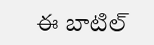ఈ బాటిల్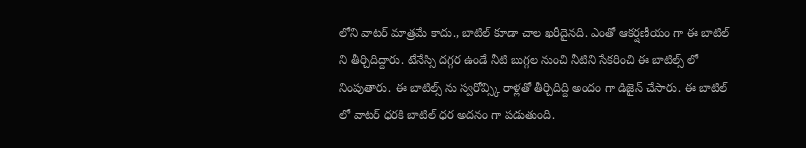లోని వాటర్ మాత్రమే కాదు., బాటిల్ కూడా చాల ఖరీదైనది. ఎంతో ఆకర్షణీయం గా ఈ బాటిల్ ని తీర్చిదిద్దారు. టేనేస్సి దగ్గర ఉండే నీటి బుగ్గల నుంచి నీటిని సేకరించి ఈ బాటిల్స్ లో నింపుతారు. ఈ బాటిల్స్ ను స్వరోవ్స్కి రాళ్లతో తీర్చిదిద్ది అందం గా డిజైన్ చేసారు. ఈ బాటిల్ లో వాటర్ ధరకి బాటిల్ ధర అదనం గా పడుతుంది.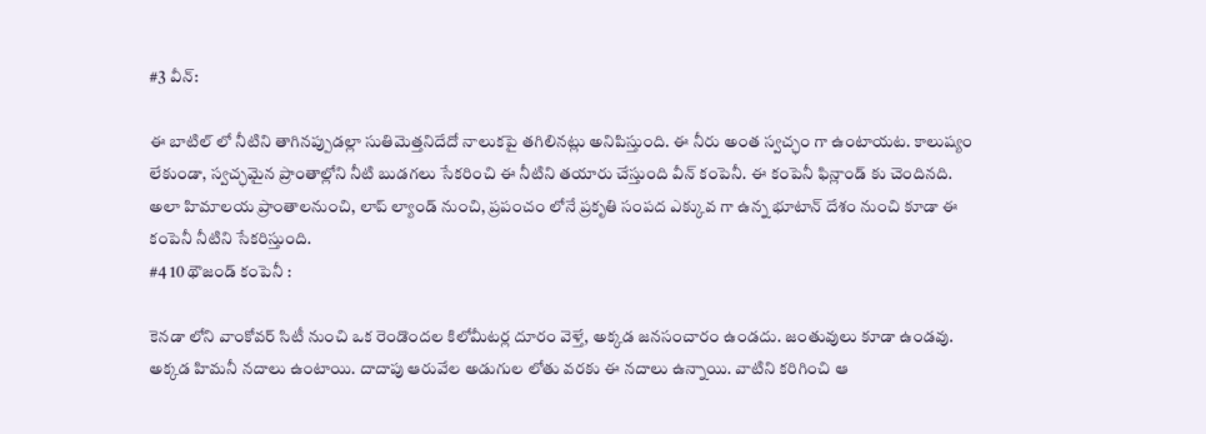#3 వీన్:

ఈ బాటిల్ లో నీటిని తాగినప్పుడల్లా సుతిమెత్తనిదేదో నాలుకపై తగిలినట్లు అనిపిస్తుంది. ఈ నీరు అంత స్వచ్ఛం గా ఉంటాయట. కాలుష్యం లేకుండా, స్వచ్ఛమైన ప్రాంతాల్లోని నీటి బుడగలు సేకరించి ఈ నీటిని తయారు చేస్తుంది వీన్ కంపెనీ. ఈ కంపెనీ ఫిన్లాండ్ కు చెందినది. అలా హిమాలయ ప్రాంతాలనుంచి, లాప్ ల్యాండ్ నుంచి, ప్రపంచం లోనే ప్రకృతి సంపద ఎక్కువ గా ఉన్న భూటాన్ దేశం నుంచి కూడా ఈ కంపెనీ నీటిని సేకరిస్తుంది.
#4 10 థౌజండ్ కంపెనీ :

కెనడా లోని వాంకోవర్ సిటీ నుంచి ఒక రెండొందల కిలోమీటర్ల దూరం వెళ్తే, అక్కడ జనసంచారం ఉండదు. జంతువులు కూడా ఉండవు. అక్కడ హిమనీ నదాలు ఉంటాయి. దాదాపు ఆరువేల అడుగుల లోతు వరకు ఈ నదాలు ఉన్నాయి. వాటిని కరిగించి ఆ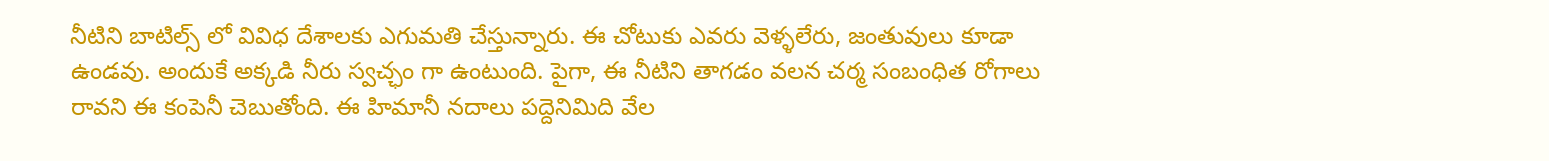నీటిని బాటిల్స్ లో వివిధ దేశాలకు ఎగుమతి చేస్తున్నారు. ఈ చోటుకు ఎవరు వెళ్ళలేరు, జంతువులు కూడా ఉండవు. అందుకే అక్కడి నీరు స్వచ్ఛం గా ఉంటుంది. పైగా, ఈ నీటిని తాగడం వలన చర్మ సంబంధిత రోగాలు రావని ఈ కంపెనీ చెబుతోంది. ఈ హిమానీ నదాలు పద్దెనిమిది వేల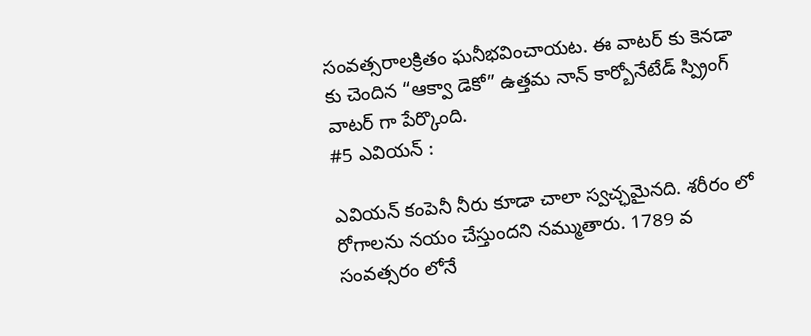సంవత్సరాలక్రితం ఘనీభవించాయట. ఈ వాటర్ కు కెనడా కు చెందిన “ఆక్వా డెకో” ఉత్తమ నాన్ కార్బోనేటేడ్ స్ప్రింగ్ వాటర్ గా పేర్కొంది.
#5 ఎవియన్ :

ఎవియన్ కంపెనీ నీరు కూడా చాలా స్వచ్ఛమైనది. శరీరం లో రోగాలను నయం చేస్తుందని నమ్ముతారు. 1789 వ సంవత్సరం లోనే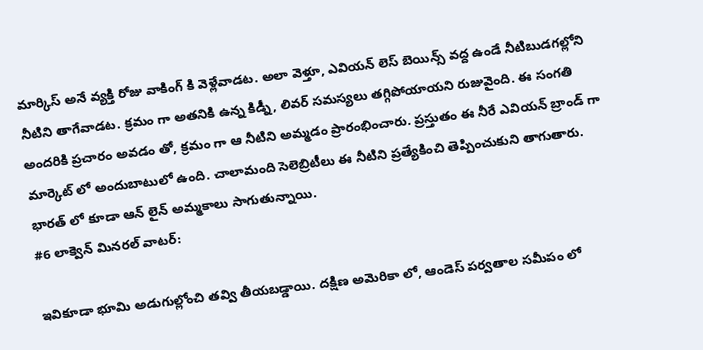మార్కిస్ అనే వ్యక్తి రోజు వాకింగ్ కి వెళ్లేవాడట. అలా వెళ్తూ, ఎవియన్ లెస్ బెయిన్స్ వద్ద ఉండే నీటిబుడగల్లోని నీటిని తాగేవాడట. క్రమం గా అతనికి ఉన్న కిడ్నీ, లివర్ సమస్యలు తగ్గిపోయాయని రుజువైంది. ఈ సంగతి అందరికి ప్రచారం అవడం తో, క్రమం గా ఆ నీటిని అమ్మడం ప్రారంభించారు. ప్రస్తుతం ఈ నీరే ఎవియన్ బ్రాండ్ గా మార్కెట్ లో అందుబాటులో ఉంది. చాలామంది సెలెబ్రిటీలు ఈ నీటిని ప్రత్యేకించి తెప్పించుకుని తాగుతారు. భారత్ లో కూడా ఆన్ లైన్ అమ్మకాలు సాగుతున్నాయి.
#6 లాక్వెన్ మినరల్ వాటర్:

ఇవికూడా భూమి అడుగుల్లోంచి తవ్వి తీయబడ్డాయి. దక్షిణ అమెరికా లో, ఆండెస్ పర్వతాల సమీపం లో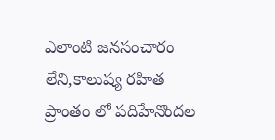ఎలాంటి జనసంచారం లేని,కాలుష్య రహిత ప్రాంతం లో పదిహేనొందల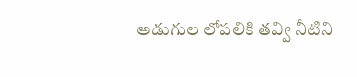అడుగుల లోపలికి తవ్వి నీటిని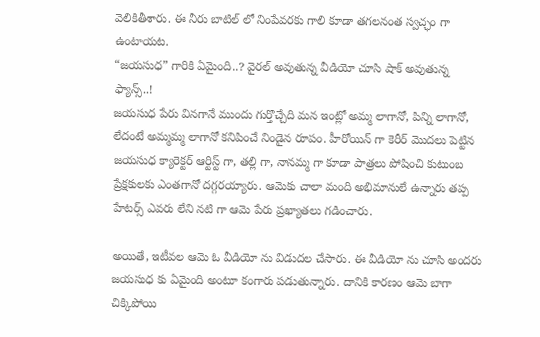వెలికితీశారు. ఈ నీరు బాటిల్ లో నింపేవరకు గాలి కూడా తగలనంత స్వచ్ఛం గా ఉంటాయట.
“జయసుధ” గారికి ఏమైంది..? వైరల్ అవుతున్న వీడియో చూసి షాక్ అవుతున్న ఫ్యాన్స్..!
జయసుధ పేరు వినగానే ముందు గుర్తొచ్చేది మన ఇంట్లో అమ్మ లాగానో, పిన్ని లాగానో, లేదంటే అమ్మమ్మ లాగానో కనిపించే నిండైన రూపం. హీరోయిన్ గా కెరీర్ మొదలు పెట్టిన జయసుధ క్యారెక్టర్ ఆర్టిస్ట్ గా, తల్లి గా, నానమ్మ గా కూడా పాత్రలు పోషించి కుటుంబ ప్రేక్షకులకు ఎంతగానో దగ్గరయ్యారు. ఆమెకు చాలా మంది అభిమానులే ఉన్నారు తప్ప హేటర్స్ ఎవరు లేని నటి గా ఆమె పేరు ప్రఖ్యాతలు గడించారు.

అయితే, ఇటీవల ఆమె ఓ వీడియో ను విడుదల చేసారు. ఈ వీడియో ను చూసి అందరు జయసుధ కు ఏమైంది అంటూ కంగారు పడుతున్నారు. దానికి కారణం ఆమె బాగా చిక్కిపోయి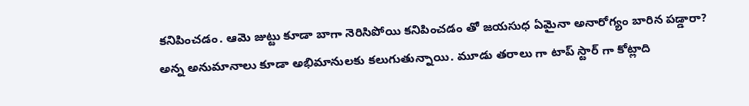కనిపించడం. ఆమె జుట్టు కూడా బాగా నెరిసిపోయి కనిపించడం తో జయసుధ ఏమైనా అనారోగ్యం బారిన పడ్డారా? అన్న అనుమానాలు కూడా అభిమానులకు కలుగుతున్నాయి. మూడు తరాలు గా టాప్ స్టార్ గా కోట్లాది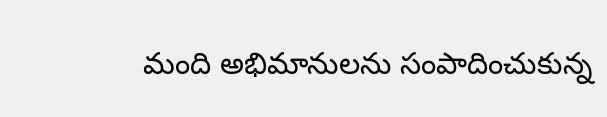మంది అభిమానులను సంపాదించుకున్న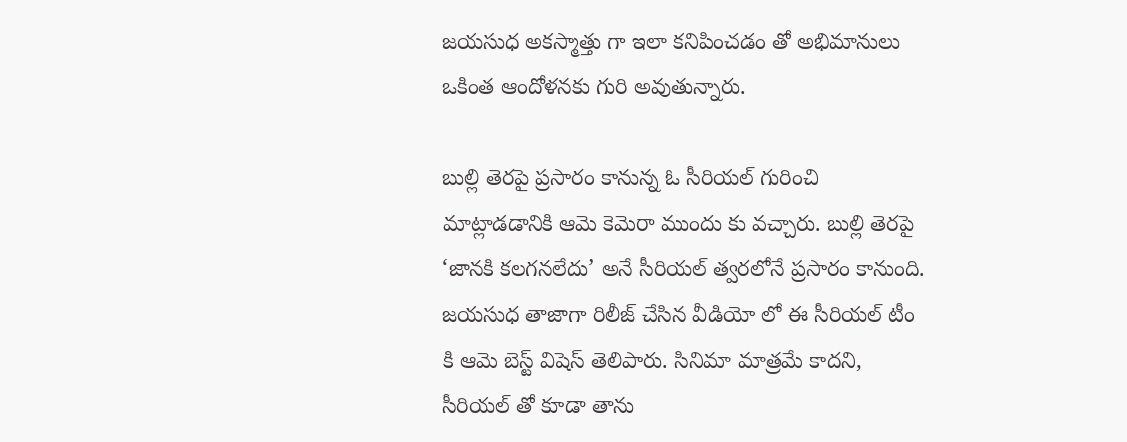జయసుధ అకస్మాత్తు గా ఇలా కనిపించడం తో అభిమానులు ఒకింత ఆందోళనకు గురి అవుతున్నారు.

బుల్లి తెరపై ప్రసారం కానున్న ఓ సీరియల్ గురించి మాట్లాడడానికి ఆమె కెమెరా ముందు కు వచ్చారు. బుల్లి తెరపై ‘జానకి కలగనలేదు’ అనే సీరియల్ త్వరలోనే ప్రసారం కానుంది. జయసుధ తాజాగా రిలీజ్ చేసిన వీడియో లో ఈ సీరియల్ టీం కి ఆమె బెస్ట్ విషెస్ తెలిపారు. సినిమా మాత్రమే కాదని, సీరియల్ తో కూడా తాను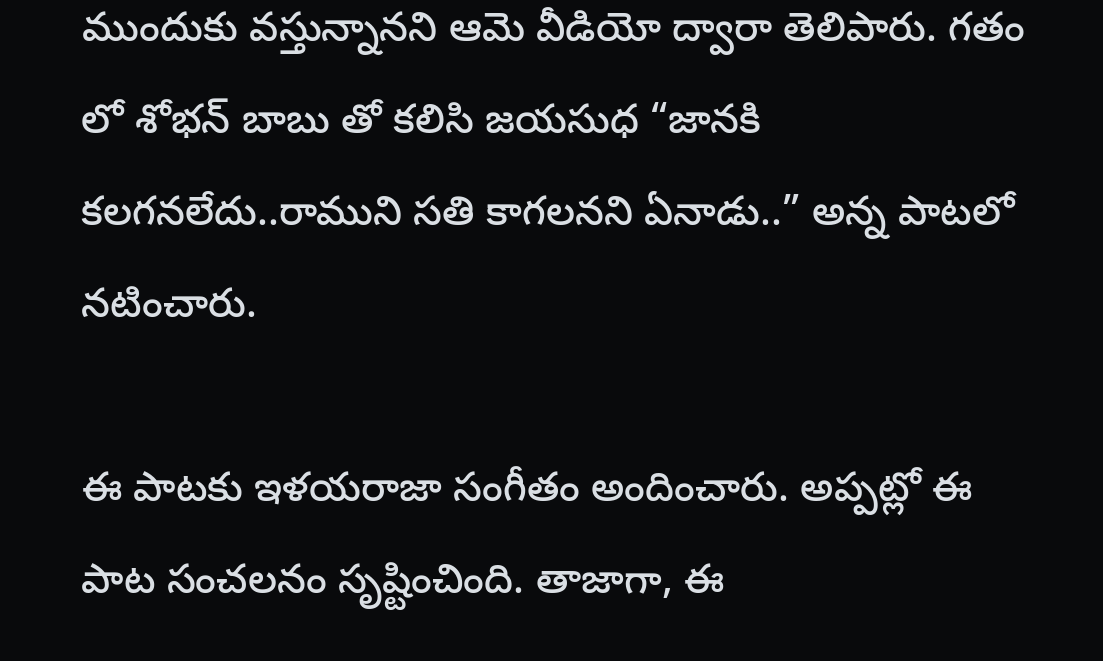ముందుకు వస్తున్నానని ఆమె వీడియో ద్వారా తెలిపారు. గతం లో శోభన్ బాబు తో కలిసి జయసుధ “జానకి కలగనలేదు..రాముని సతి కాగలనని ఏనాడు..” అన్న పాటలో నటించారు.

ఈ పాటకు ఇళయరాజా సంగీతం అందించారు. అప్పట్లో ఈ పాట సంచలనం సృష్టించింది. తాజాగా, ఈ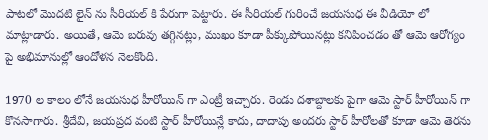పాటలో మొదటి లైన్ ను సీరియల్ కి పేరుగా పెట్టారు. ఈ సీరియల్ గురించే జయసుధ ఈ వీడియో లో మాట్లాడారు. అయితే, ఆమె బరువు తగ్గినట్లు, ముఖం కూడా పీక్కుపోయినట్లు కనిపించడం తో ఆమె ఆరోగ్యం పై అభిమానుల్లో ఆందోళన నెలకొంది.

1970 ల కాలం లోనే జయసుధ హీరోయిన్ గా ఎంట్రీ ఇచ్చారు. రెండు దశాబ్దాలకు పైగా ఆమె స్టార్ హీరోయిన్ గా కొనసాగారు. శ్రీదేవి, జయప్రద వంటి స్టార్ హీరోయిన్లే కాదు, దాదాపు అందరు స్టార్ హీరోలతో కూడా ఆమె తెరను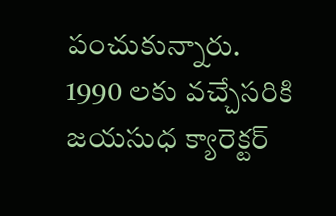పంచుకున్నారు. 1990 లకు వచ్చేసరికి జయసుధ క్యారెక్టర్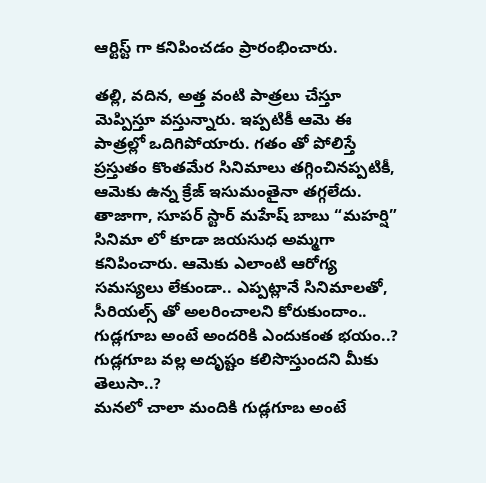ఆర్టిస్ట్ గా కనిపించడం ప్రారంభించారు.

తల్లి, వదిన, అత్త వంటి పాత్రలు చేస్తూ మెప్పిస్తూ వస్తున్నారు. ఇప్పటికీ ఆమె ఈ పాత్రల్లో ఒదిగిపోయారు. గతం తో పోలిస్తే ప్రస్తుతం కొంతమేర సినిమాలు తగ్గించినప్పటికీ, ఆమెకు ఉన్న క్రేజ్ ఇసుమంతైనా తగ్గలేదు. తాజాగా, సూపర్ స్టార్ మహేష్ బాబు “మహర్షి” సినిమా లో కూడా జయసుధ అమ్మగా కనిపించారు. ఆమెకు ఎలాంటి ఆరోగ్య సమస్యలు లేకుండా.. ఎప్పట్లానే సినిమాలతో, సీరియల్స్ తో అలరించాలని కోరుకుందాం..
గుడ్లగూబ అంటే అందరికి ఎందుకంత భయం..? గుడ్లగూబ వల్ల అదృష్టం కలిసొస్తుందని మీకు తెలుసా..?
మనలో చాలా మందికి గుడ్లగూబ అంటే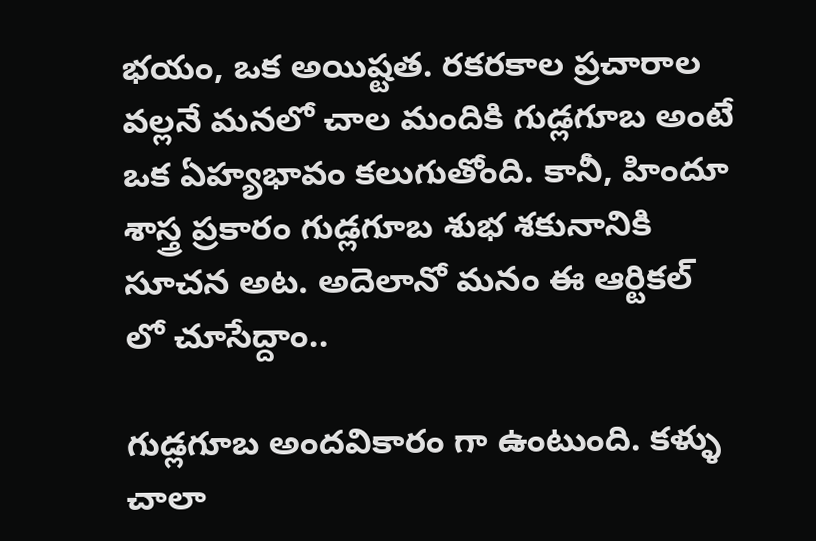భయం, ఒక అయిష్టత. రకరకాల ప్రచారాల వల్లనే మనలో చాల మందికి గుడ్లగూబ అంటే ఒక ఏహ్యభావం కలుగుతోంది. కానీ, హిందూ శాస్త్ర ప్రకారం గుడ్లగూబ శుభ శకునానికి సూచన అట. అదెలానో మనం ఈ ఆర్టికల్ లో చూసేద్దాం..

గుడ్లగూబ అందవికారం గా ఉంటుంది. కళ్ళు చాలా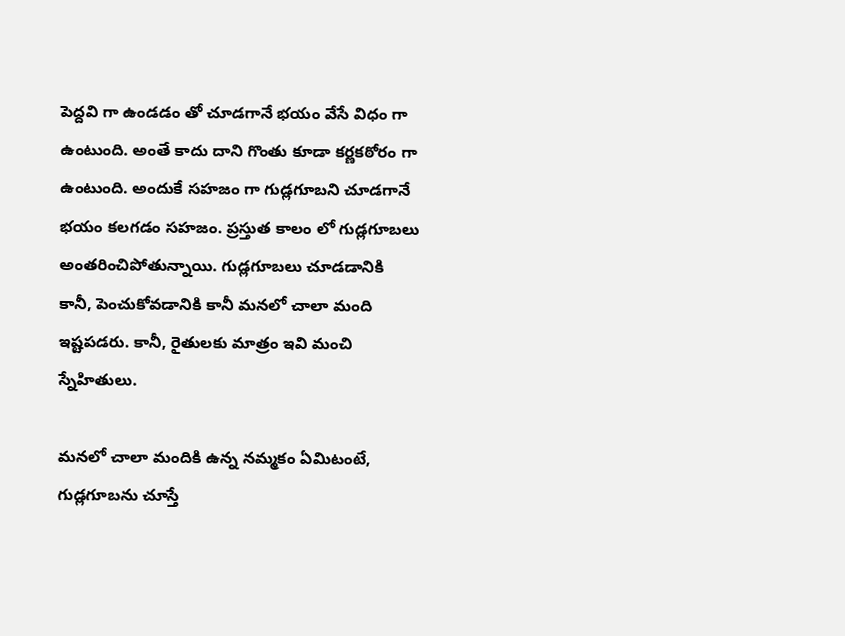పెద్దవి గా ఉండడం తో చూడగానే భయం వేసే విధం గా ఉంటుంది. అంతే కాదు దాని గొంతు కూడా కర్ణకఠోరం గా ఉంటుంది. అందుకే సహజం గా గుడ్లగూబని చూడగానే భయం కలగడం సహజం. ప్రస్తుత కాలం లో గుడ్లగూబలు అంతరించిపోతున్నాయి. గుడ్లగూబలు చూడడానికి కానీ, పెంచుకోవడానికి కానీ మనలో చాలా మంది ఇష్టపడరు. కానీ, రైతులకు మాత్రం ఇవి మంచి స్నేహితులు.

మనలో చాలా మందికి ఉన్న నమ్మకం ఏమిటంటే, గుడ్లగూబను చూస్తే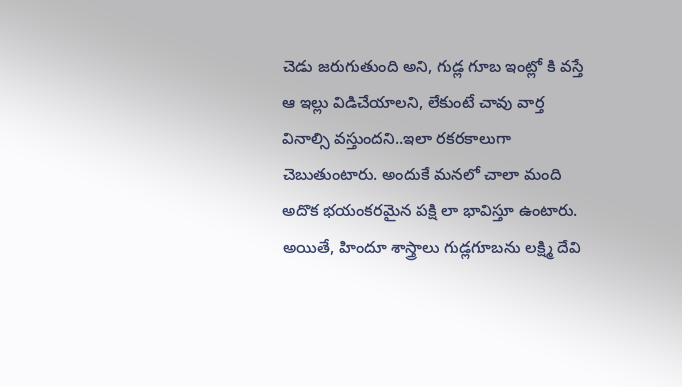చెడు జరుగుతుంది అని, గుడ్ల గూబ ఇంట్లో కి వస్తే ఆ ఇల్లు విడిచేయాలని, లేకుంటే చావు వార్త వినాల్సి వస్తుందని..ఇలా రకరకాలుగా చెబుతుంటారు. అందుకే మనలో చాలా మంది అదొక భయంకరమైన పక్షి లా భావిస్తూ ఉంటారు. అయితే, హిందూ శాస్త్రాలు గుడ్లగూబను లక్ష్మి దేవి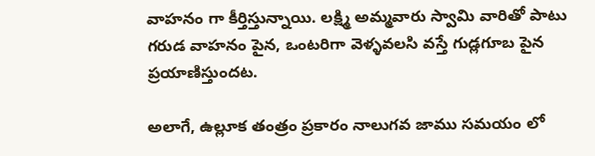వాహనం గా కీర్తిస్తున్నాయి. లక్ష్మి అమ్మవారు స్వామి వారితో పాటు గరుడ వాహనం పైన, ఒంటరిగా వెళ్ళవలసి వస్తే గుడ్లగూబ పైన ప్రయాణిస్తుందట.

అలాగే, ఉల్లూక తంత్రం ప్రకారం నాలుగవ జాము సమయం లో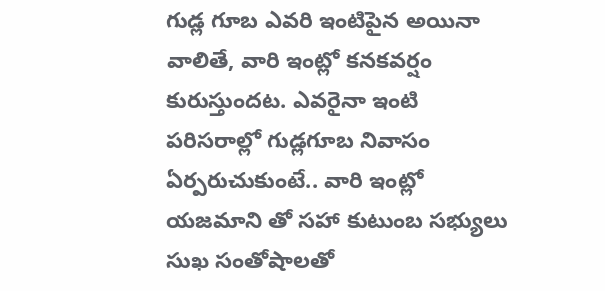గుడ్ల గూబ ఎవరి ఇంటిపైన అయినా వాలితే, వారి ఇంట్లో కనకవర్షం కురుస్తుందట. ఎవరైనా ఇంటి పరిసరాల్లో గుడ్లగూబ నివాసం ఏర్పరుచుకుంటే.. వారి ఇంట్లో యజమాని తో సహా కుటుంబ సభ్యులు సుఖ సంతోషాలతో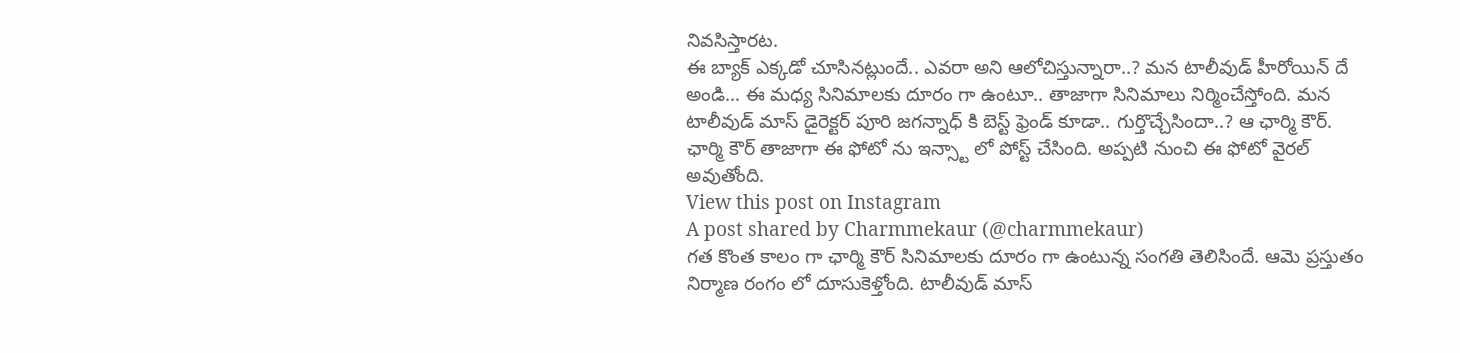నివసిస్తారట.
ఈ బ్యాక్ ఎక్కడో చూసినట్లుందే.. ఎవరా అని ఆలోచిస్తున్నారా..? మన టాలీవుడ్ హీరోయిన్ దే అండి… ఈ మధ్య సినిమాలకు దూరం గా ఉంటూ.. తాజాగా సినిమాలు నిర్మించేస్తోంది. మన టాలీవుడ్ మాస్ డైరెక్టర్ పూరి జగన్నాధ్ కి బెస్ట్ ఫ్రెండ్ కూడా.. గుర్తొచ్చేసిందా..? ఆ ఛార్మి కౌర్. ఛార్మి కౌర్ తాజాగా ఈ ఫోటో ను ఇన్స్టా లో పోస్ట్ చేసింది. అప్పటి నుంచి ఈ ఫోటో వైరల్ అవుతోంది.
View this post on Instagram
A post shared by Charmmekaur (@charmmekaur)
గత కొంత కాలం గా ఛార్మి కౌర్ సినిమాలకు దూరం గా ఉంటున్న సంగతి తెలిసిందే. ఆమె ప్రస్తుతం నిర్మాణ రంగం లో దూసుకెళ్తోంది. టాలీవుడ్ మాస్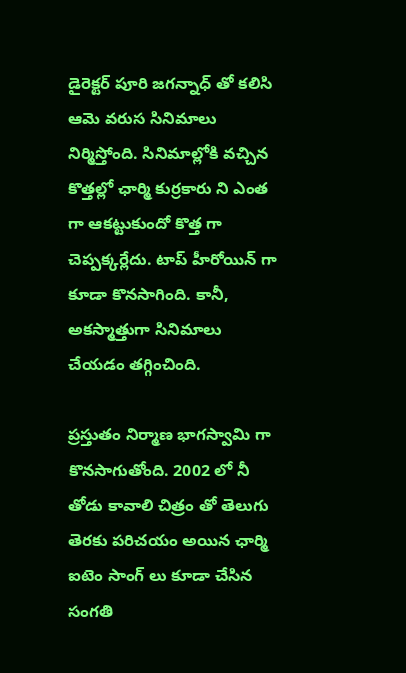డైరెక్టర్ పూరి జగన్నాధ్ తో కలిసి ఆమె వరుస సినిమాలు నిర్మిస్తోంది. సినిమాల్లోకి వచ్చిన కొత్తల్లో ఛార్మి కుర్రకారు ని ఎంత గా ఆకట్టుకుందో కొత్త గా చెప్పక్కర్లేదు. టాప్ హీరోయిన్ గా కూడా కొనసాగింది. కానీ, అకస్మాత్తుగా సినిమాలు చేయడం తగ్గించింది.

ప్రస్తుతం నిర్మాణ భాగస్వామి గా కొనసాగుతోంది. 2002 లో నీ తోడు కావాలి చిత్రం తో తెలుగు తెరకు పరిచయం అయిన ఛార్మి ఐటెం సాంగ్ లు కూడా చేసిన సంగతి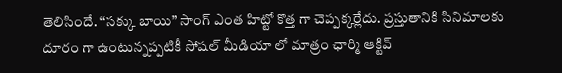తెలిసిందే. “సక్కు బాయి” సాంగ్ ఎంత హిట్టో కొత్త గా చెప్పక్కర్లేదు. ప్రస్తుతానికి సినిమాలకు దూరం గా ఉంటున్నప్పటికీ సోషల్ మీడియా లో మాత్రం ఛార్మి ఆక్టివ్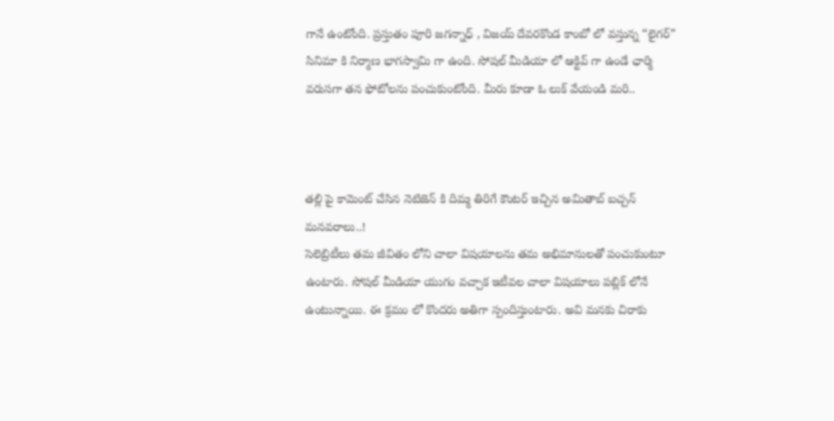గానే ఉంటోంది. ప్రస్తుతం పూరి జగన్నాధ్ , విజయ్ దేవరకొండ కాంబో లో వస్తున్న “లైగర్” సినిమా కి నిర్మాణ భాగస్వామి గా ఉంది. సోషల్ మీడియా లో ఆక్టివ్ గా ఉండే ఛార్మి వరుసగా తన ఫోటోలను పంచుకుంటోంది. మీరు కూడా ఓ లుక్ వేయండి మరి..



తల్లి పై కామెంట్ చేసిన నెటిజెన్ కి దిమ్మ తిరిగే కౌంటర్ ఇచ్చిన అమితాబ్ బచ్చన్ మనవరాలు..!
సెలెబ్రిటీలు తమ జీవితం లోని చాలా విషయాలను తమ అభిమానులతో పంచుకుంటూ ఉంటారు. సోషల్ మీడియా యుగం వచ్చాక ఇటీవల చాలా విషయాలు పబ్లిక్ లోనే ఉంటున్నాయి. ఈ క్రమం లో కొందరు అతిగా స్పందిస్తుంటారు. అవి మనకు చిరాకు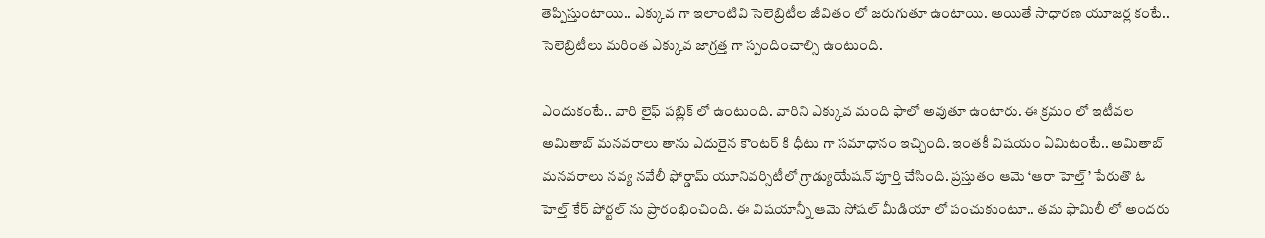తెప్పిస్తుంటాయి.. ఎక్కువ గా ఇలాంటివి సెలెబ్రిటీల జీవితం లో జరుగుతూ ఉంటాయి. అయితే సాధారణ యూజర్ల కంటే.. సెలెబ్రిటీలు మరింత ఎక్కువ జాగ్రత్త గా స్పందించాల్సి ఉంటుంది.

ఎందుకంటే.. వారి లైఫ్ పబ్లిక్ లో ఉంటుంది. వారిని ఎక్కువ మంది ఫాలో అవుతూ ఉంటారు. ఈ క్రమం లో ఇటీవల అమితాబ్ మనవరాలు తాను ఎదురైన కౌంటర్ కి ధీటు గా సమాధానం ఇచ్చింది. ఇంతకీ విషయం ఏమిటంటే.. అమితాబ్ మనవరాలు నవ్య నవేలీ ఫోర్డామ్ యూనివర్సిటీలో గ్రాడ్యుయేషన్ పూర్తి చేసింది. ప్రస్తుతం ఆమె ‘ఆరా హెల్త్’ పేరుతొ ఓ హెల్త్ కేర్ పోర్టల్ ను ప్రారంభించింది. ఈ విషయాన్నీ ఆమె సోషల్ మీడియా లో పంచుకుంటూ.. తమ ఫామిలీ లో అందరు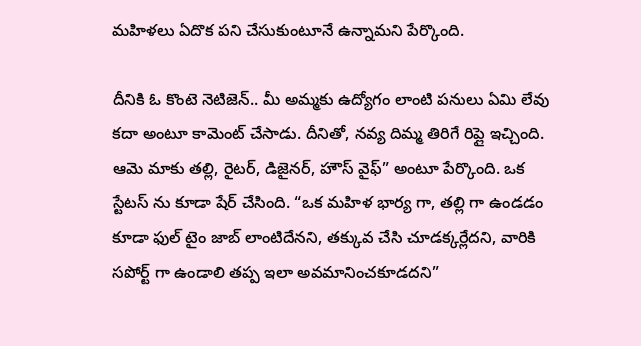మహిళలు ఏదొక పని చేసుకుంటూనే ఉన్నామని పేర్కొంది.

దీనికి ఓ కొంటె నెటిజెన్.. మీ అమ్మకు ఉద్యోగం లాంటి పనులు ఏమి లేవు కదా అంటూ కామెంట్ చేసాడు. దీనితో, నవ్య దిమ్మ తిరిగే రిప్లై ఇచ్చింది. ఆమె మాకు తల్లి, రైటర్, డిజైనర్, హౌస్ వైఫ్” అంటూ పేర్కొంది. ఒక స్టేటస్ ను కూడా షేర్ చేసింది. “ఒక మహిళ భార్య గా, తల్లి గా ఉండడం కూడా ఫుల్ టైం జాబ్ లాంటిదేనని, తక్కువ చేసి చూడక్కర్లేదని, వారికి సపోర్ట్ గా ఉండాలి తప్ప ఇలా అవమానించకూడదని”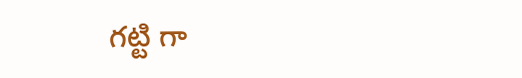గట్టి గా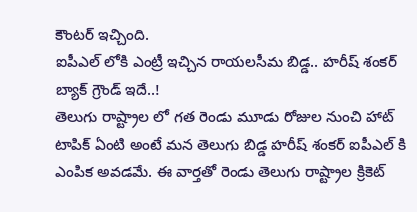కౌంటర్ ఇచ్చింది.
ఐపీఎల్ లోకి ఎంట్రీ ఇచ్చిన రాయలసీమ బిడ్డ.. హరీష్ శంకర్ బ్యాక్ గ్రౌండ్ ఇదే..!
తెలుగు రాష్ట్రాల లో గత రెండు మూడు రోజుల నుంచి హాట్ టాపిక్ ఏంటి అంటే మన తెలుగు బిడ్డ హరీష్ శంకర్ ఐపీఎల్ కి ఎంపిక అవడమే. ఈ వార్తతో రెండు తెలుగు రాష్ట్రాల క్రికెట్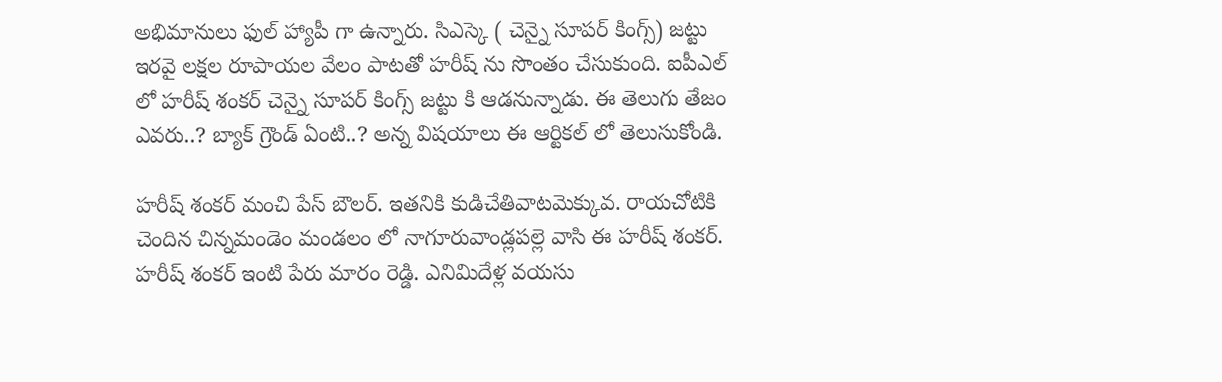అభిమానులు ఫుల్ హ్యాపీ గా ఉన్నారు. సిఎస్కె ( చెన్నై సూపర్ కింగ్స్) జట్టు ఇరవై లక్షల రూపాయల వేలం పాటతో హరీష్ ను సొంతం చేసుకుంది. ఐపీఎల్ లో హరీష్ శంకర్ చెన్నై సూపర్ కింగ్స్ జట్టు కి ఆడనున్నాడు. ఈ తెలుగు తేజం ఎవరు..? బ్యాక్ గ్రౌండ్ ఏంటి..? అన్న విషయాలు ఈ ఆర్టికల్ లో తెలుసుకోండి.

హరీష్ శంకర్ మంచి పేస్ బౌలర్. ఇతనికి కుడిచేతివాటమెక్కువ. రాయచోటికి చెందిన చిన్నమండెం మండలం లో నాగూరువాండ్లపల్లె వాసి ఈ హరీష్ శంకర్. హరీష్ శంకర్ ఇంటి పేరు మారం రెడ్డి. ఎనిమిదేళ్ల వయసు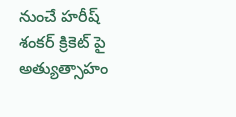నుంచే హరీష్ శంకర్ క్రికెట్ పై అత్యుత్సాహం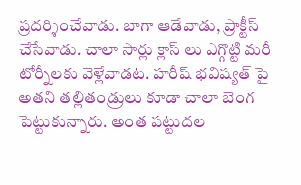ప్రదర్శించేవాడు. బాగా ఆడేవాడు, ప్రాక్టీస్ చేసేవాడు. చాలా సార్లు క్లాస్ లు ఎగ్గొట్టి మరీ టోర్నీలకు వెళ్లేవాడట. హరీష్ భవిష్యత్ పై అతని తల్లితండ్రులు కూడా చాలా బెంగ పెట్టుకున్నారు. అంత పట్టుదల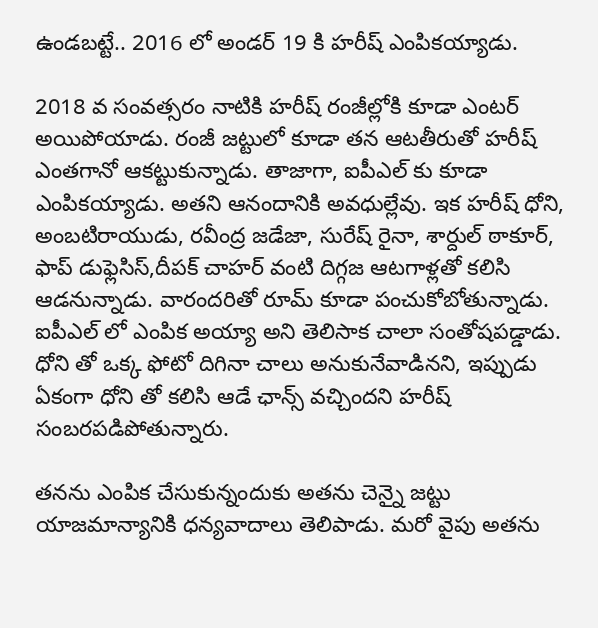ఉండబట్టే.. 2016 లో అండర్ 19 కి హరీష్ ఎంపికయ్యాడు.

2018 వ సంవత్సరం నాటికి హరీష్ రంజీల్లోకి కూడా ఎంటర్ అయిపోయాడు. రంజీ జట్టులో కూడా తన ఆటతీరుతో హరీష్ ఎంతగానో ఆకట్టుకున్నాడు. తాజాగా, ఐపీఎల్ కు కూడా ఎంపికయ్యాడు. అతని ఆనందానికి అవధుల్లేవు. ఇక హరీష్ ధోని, అంబటిరాయుడు, రవీంద్ర జడేజా, సురేష్ రైనా, శార్దుల్ ఠాకూర్, ఫాప్ డుఫ్లెసిస్,దీపక్ చాహర్ వంటి దిగ్గజ ఆటగాళ్లతో కలిసి ఆడనున్నాడు. వారందరితో రూమ్ కూడా పంచుకోబోతున్నాడు. ఐపీఎల్ లో ఎంపిక అయ్యా అని తెలిసాక చాలా సంతోషపడ్డాడు. ధోని తో ఒక్క ఫోటో దిగినా చాలు అనుకునేవాడినని, ఇప్పుడు ఏకంగా ధోని తో కలిసి ఆడే ఛాన్స్ వచ్చిందని హరీష్ సంబరపడిపోతున్నారు.

తనను ఎంపిక చేసుకున్నందుకు అతను చెన్నై జట్టు యాజమాన్యానికి ధన్యవాదాలు తెలిపాడు. మరో వైపు అతను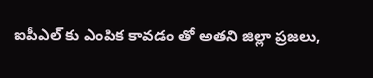ఐపీఎల్ కు ఎంపిక కావడం తో అతని జిల్లా ప్రజలు,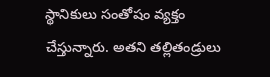స్థానికులు సంతోషం వ్యక్తం చేస్తున్నారు. అతని తల్లితండ్రులు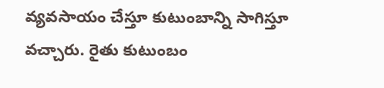వ్యవసాయం చేస్తూ కుటుంబాన్ని సాగిస్తూ వచ్చారు. రైతు కుటుంబం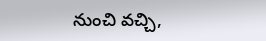నుంచి వచ్చి,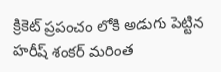క్రికెట్ ప్రపంచం లోకి అడుగు పెట్టిన హరీష్ శంకర్ మరింత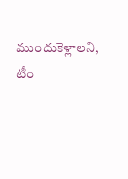ముందుకెళ్లాలని, టీం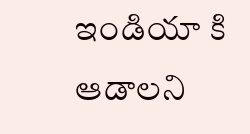ఇండియా కి ఆడాలని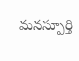మనస్పూర్తి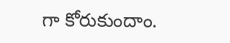గా కోరుకుందాం.